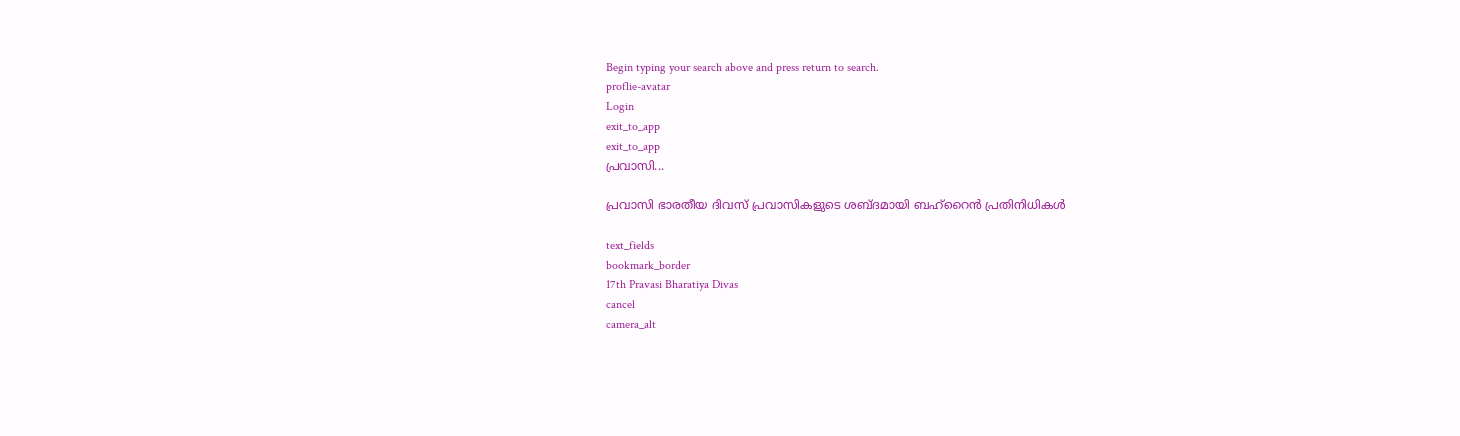Begin typing your search above and press return to search.
proflie-avatar
Login
exit_to_app
exit_to_app
പ്രവാസി...

പ്രവാസി ഭാരതീയ ദിവസ് പ്രവാസികളുടെ ശബ്ദമായി ബഹ്റൈൻ പ്രതിനിധികൾ

text_fields
bookmark_border
17th Pravasi Bharatiya Divas
cancel
camera_alt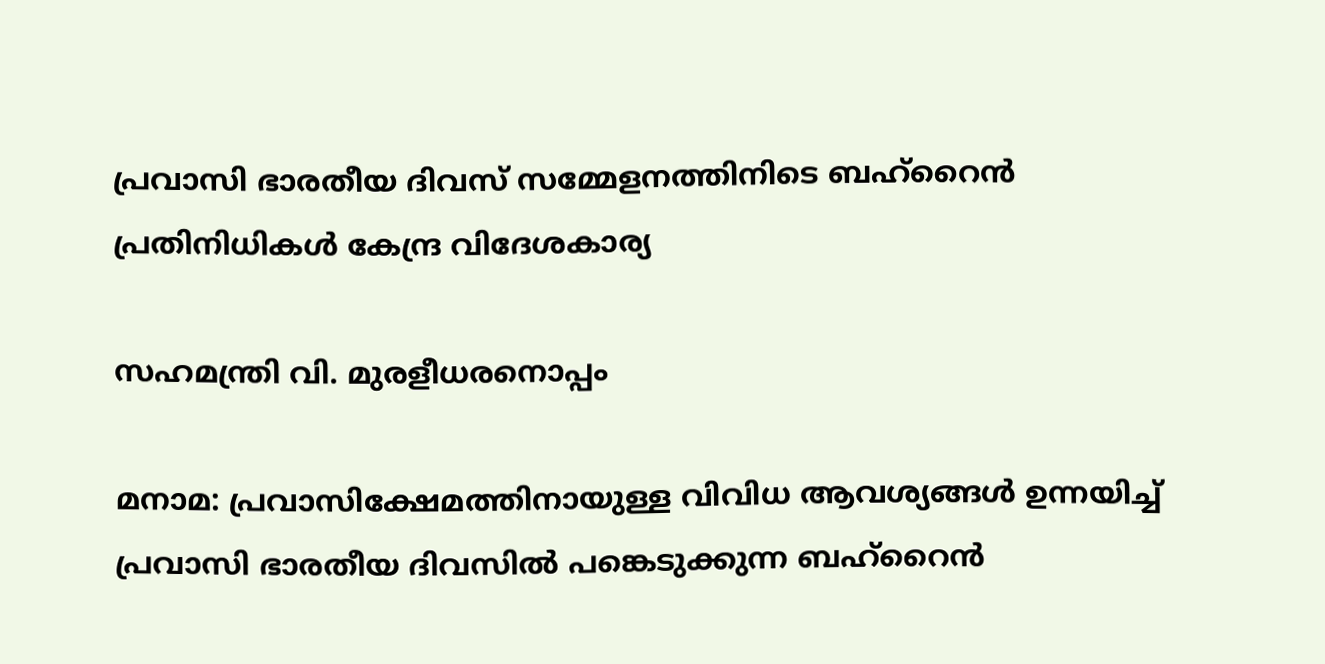പ്രവാസി ഭാരതീയ ദിവസ് സമ്മേളനത്തിനിടെ ബഹ്റൈൻ പ്രതിനിധികൾ കേന്ദ്ര വിദേശകാര്യ

സഹമന്ത്രി വി. മുരളീധരനൊപ്പം

മനാമ: പ്രവാസിക്ഷേമത്തിനായുള്ള വിവിധ ആവശ്യങ്ങൾ ഉന്നയിച്ച് പ്രവാസി ഭാരതീയ ദിവസിൽ പങ്കെടുക്കുന്ന ബഹ്റൈൻ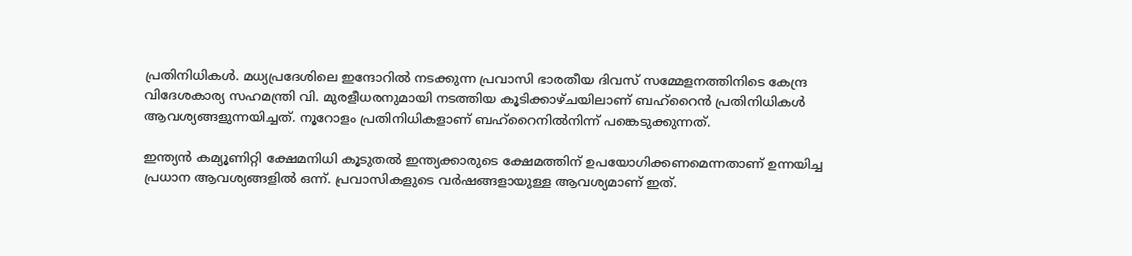പ്രതിനിധികൾ. മധ്യപ്രദേശിലെ ഇന്ദോറിൽ നടക്കുന്ന പ്രവാസി ഭാരതീയ ദിവസ് സമ്മേളനത്തിനിടെ കേന്ദ്ര വിദേശകാര്യ സഹമന്ത്രി വി. മുരളീധരനുമായി നടത്തിയ കൂടിക്കാഴ്ചയിലാണ് ബഹ്റൈൻ പ്രതിനിധികൾ ആവശ്യങ്ങളുന്നയിച്ചത്. നൂറോളം പ്രതിനിധികളാണ് ബഹ്റൈനിൽനിന്ന് പങ്കെടുക്കുന്നത്.

ഇന്ത്യൻ കമ്യൂണിറ്റി ക്ഷേമനിധി കൂടുതൽ ഇന്ത്യക്കാരുടെ ക്ഷേമത്തിന് ഉപയോഗിക്കണമെന്നതാണ് ഉന്നയിച്ച പ്രധാന ആവശ്യങ്ങളിൽ ഒന്ന്. പ്രവാസികളുടെ വർഷങ്ങളായുള്ള ആവശ്യമാണ് ഇത്.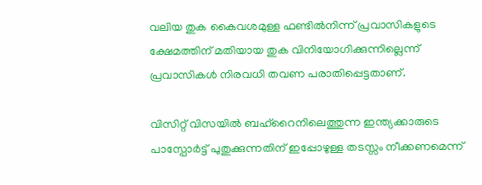വലിയ തുക കൈവശമുള്ള ഫണ്ടിൽനിന്ന് പ്രവാസികളുടെ ക്ഷേമത്തിന് മതിയായ തുക വിനിയോഗിക്കുന്നില്ലെന്ന് പ്രവാസികൾ നിരവധി തവണ പരാതിപ്പെട്ടതാണ്.

വിസിറ്റ് വിസയിൽ ബഹ്റൈനിലെത്തുന്ന ഇന്ത്യക്കാരുടെ പാസ്പോർട്ട് പുതുക്കുന്നതിന് ഇപ്പോഴുള്ള തടസ്സം നീക്കണമെന്ന്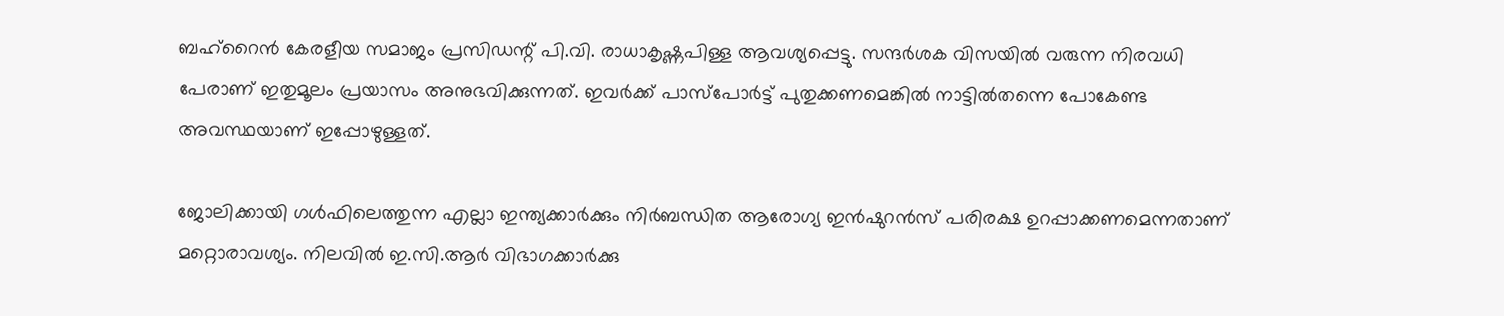ബഹ്റൈൻ കേരളീയ സമാജം പ്രസിഡന്റ് പി.വി. രാധാകൃഷ്ണപിള്ള ആവശ്യപ്പെട്ടു. സന്ദർശക വിസയിൽ വരുന്ന നിരവധി പേരാണ് ഇതുമൂലം പ്രയാസം അനുഭവിക്കുന്നത്. ഇവർക്ക് പാസ്‍പോർട്ട് പുതുക്കണമെങ്കിൽ നാട്ടിൽതന്നെ പോകേണ്ട അവസ്ഥയാണ് ഇപ്പോഴുള്ളത്.

ജോലിക്കായി ഗൾഫിലെത്തുന്ന എല്ലാ ഇന്ത്യക്കാർക്കും നിർബന്ധിത ആരോഗ്യ ഇൻഷുറൻസ് പരിരക്ഷ ഉറപ്പാക്കണമെന്നതാണ് മറ്റൊരാവശ്യം. നിലവിൽ ഇ.സി.ആർ വിഭാഗക്കാർക്കു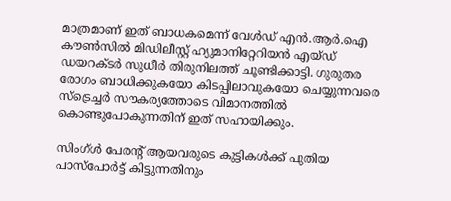മാത്രമാണ് ഇത് ബാധകമെന്ന് വേൾഡ് എൻ.ആർ.ഐ കൗൺസിൽ മിഡിലീസ്റ്റ് ഹ്യുമാനിറ്റേറിയൻ എയ്ഡ് ഡയറക്ടർ സുധീർ തിരുനിലത്ത് ചൂണ്ടിക്കാട്ടി. ഗുരുതര രോഗം ബാധിക്കുകയോ കിടപ്പിലാവുകയോ ചെയ്യുന്നവരെ സ്ട്രെച്ചർ സൗകര്യത്തോടെ വിമാനത്തിൽ കൊണ്ടുപോകുന്നതിന് ഇത് സഹായിക്കും.

സിംഗ്ൾ പേരന്റ് ആയവരുടെ കുട്ടികൾക്ക് പുതിയ പാസ്പോർട്ട് കിട്ടുന്നതിനും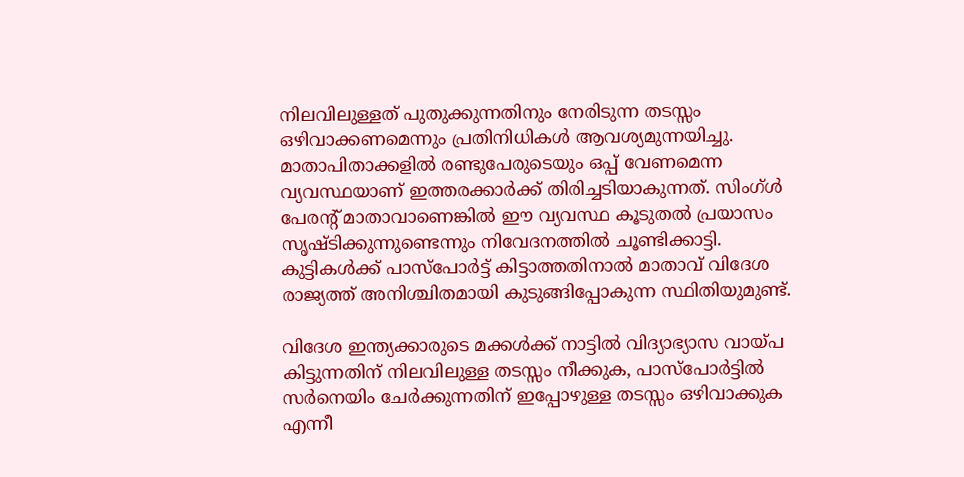നിലവിലുള്ളത് പുതുക്കുന്നതിനും നേരിടുന്ന തടസ്സം ഒഴിവാക്കണമെന്നും പ്രതിനിധികൾ ആവശ്യമുന്നയിച്ചു. മാതാപിതാക്കളിൽ രണ്ടുപേരുടെയും ഒപ്പ് വേണമെന്ന വ്യവസ്ഥയാണ് ഇത്തരക്കാർക്ക് തിരിച്ചടിയാകുന്നത്. സിംഗ്ൾ പേരന്റ് മാതാവാണെങ്കിൽ ഈ വ്യവസ്ഥ കൂടുതൽ പ്രയാസം സൃഷ്ടിക്കുന്നുണ്ടെന്നും നിവേദനത്തിൽ ചൂണ്ടിക്കാട്ടി. കുട്ടികൾക്ക് പാസ്പോർട്ട് കിട്ടാത്തതിനാൽ മാതാവ് വിദേശ രാജ്യത്ത് അനിശ്ചിതമായി കുടുങ്ങിപ്പോകുന്ന സ്ഥിതിയുമുണ്ട്.

വിദേശ ഇന്ത്യക്കാരുടെ മക്കൾക്ക് നാട്ടിൽ വിദ്യാഭ്യാസ വായ്പ കിട്ടുന്നതിന് നിലവിലുള്ള തടസ്സം നീക്കുക, പാസ്പോർട്ടിൽ സർനെയിം ചേർക്കുന്നതിന് ഇപ്പോഴുള്ള തടസ്സം ഒഴിവാക്കുക എന്നീ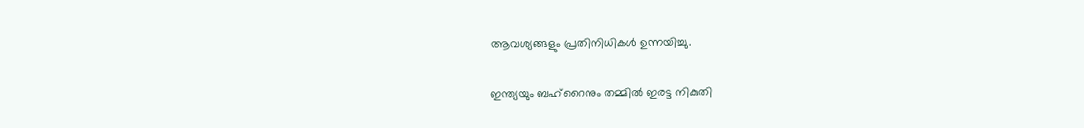ആവശ്യങ്ങളും പ്രതിനിധികൾ ഉന്നയിച്ചു.

ഇന്ത്യയും ബഹ്റൈനും തമ്മിൽ ഇരട്ട നികുതി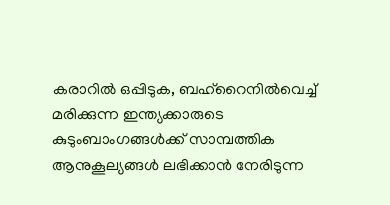കരാറിൽ ഒപ്പിടുക, ബഹ്റൈനിൽവെച്ച് മരിക്കുന്ന ഇന്ത്യക്കാരുടെ കുടുംബാംഗങ്ങൾക്ക് സാമ്പത്തിക ആനുകൂല്യങ്ങൾ ലഭിക്കാൻ നേരിടുന്ന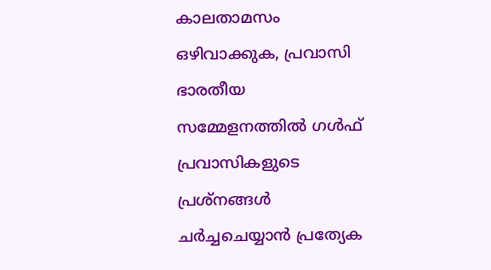കാലതാമസം ഒഴിവാക്കുക, പ്രവാസി ഭാരതീയ സമ്മേളനത്തിൽ ഗൾഫ് പ്രവാസികളുടെ പ്രശ്നങ്ങൾ ചർച്ചചെയ്യാൻ പ്രത്യേക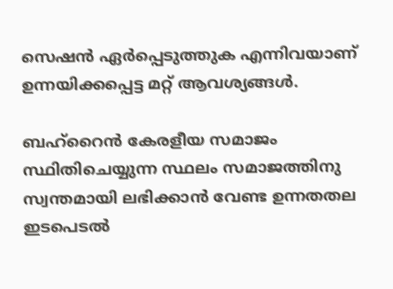സെഷൻ ഏർപ്പെടുത്തുക എന്നിവയാണ് ഉന്നയിക്കപ്പെട്ട മറ്റ് ആവശ്യങ്ങൾ.

ബഹ്റൈൻ കേരളീയ സമാജം സ്ഥിതിചെയ്യുന്ന സ്ഥലം സമാജത്തിനു സ്വന്തമായി ലഭിക്കാൻ വേണ്ട ഉന്നതതല ഇടപെടൽ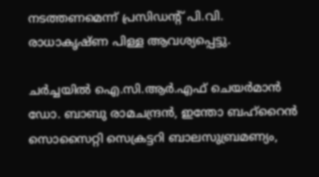നടത്തണമെന്ന് പ്രസിഡന്റ് പി.വി. രാധാകൃഷ്ണ പിള്ള ആവശ്യപ്പെട്ടു.

ചർച്ചയിൽ ഐ.സി.ആർ.എഫ് ചെയർമാൻ ഡോ. ബാബു രാമചന്ദ്രൻ, ഇന്തോ ബഹ്റൈൻ സൊസൈറ്റി സെക്രട്ടറി ബാലസുബ്രമണ്യം,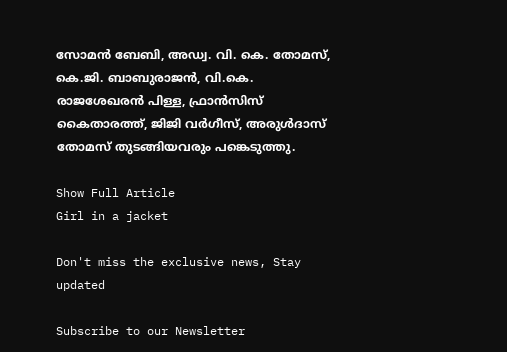സോമൻ ബേബി, അഡ്വ. വി. കെ. തോമസ്, കെ.ജി. ബാബുരാജൻ, വി.കെ. രാജശേഖരൻ പിള്ള, ഫ്രാൻസിസ് കൈതാരത്ത്, ജിജി വർഗീസ്, അരുൾദാസ് തോമസ് തുടങ്ങിയവരും പങ്കെടുത്തു.

Show Full Article
Girl in a jacket

Don't miss the exclusive news, Stay updated

Subscribe to our Newsletter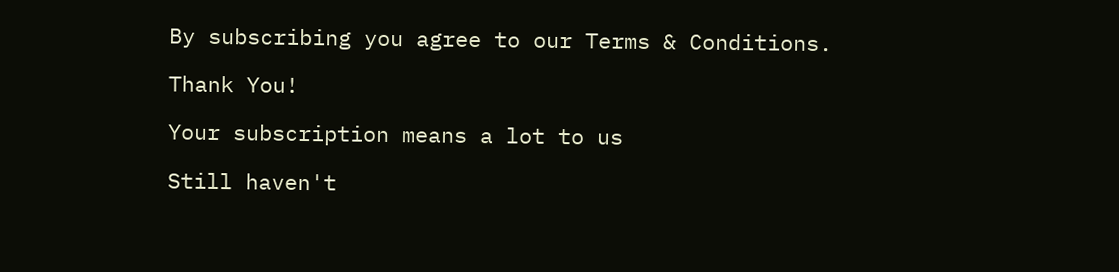By subscribing you agree to our Terms & Conditions.

Thank You!

Your subscription means a lot to us

Still haven't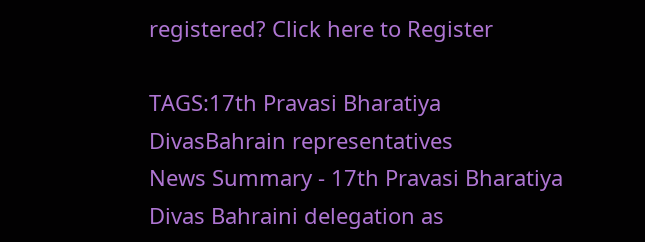registered? Click here to Register

TAGS:17th Pravasi Bharatiya DivasBahrain representatives
News Summary - 17th Pravasi Bharatiya Divas Bahraini delegation as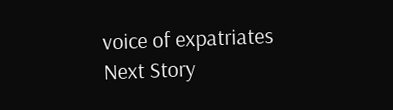voice of expatriates
Next Story